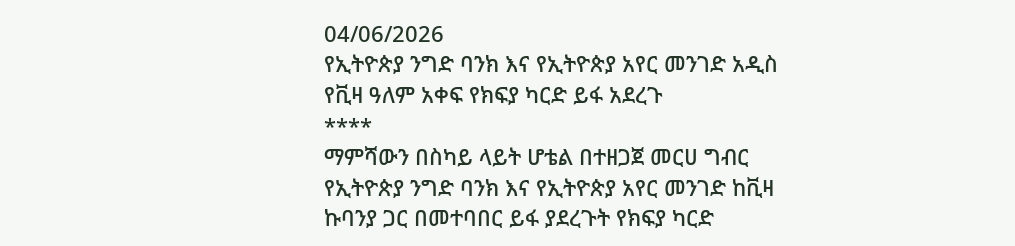04/06/2026
የኢትዮጵያ ንግድ ባንክ እና የኢትዮጵያ አየር መንገድ አዲስ የቪዛ ዓለም አቀፍ የክፍያ ካርድ ይፋ አደረጉ
****
ማምሻውን በስካይ ላይት ሆቴል በተዘጋጀ መርሀ ግብር የኢትዮጵያ ንግድ ባንክ እና የኢትዮጵያ አየር መንገድ ከቪዛ ኩባንያ ጋር በመተባበር ይፋ ያደረጉት የክፍያ ካርድ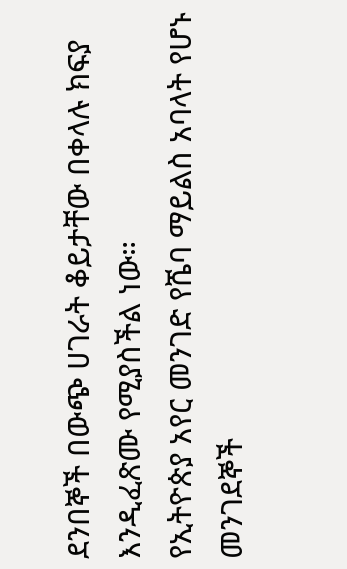ደንበኞች በውጭ ሀገራት ቆይታቸው በቀላሉ ክፍያ እንዲፈጽሙ የሚያስችል ነው።
የኢትዮጵያ አየር መንገድ የሼባ ማይልስ አባላት የሆኑ መንገደኞች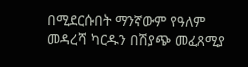በሚደርሱበት ማንኛውም የዓለም መዳረሻ ካርዱን በሽያጭ መፈጸሚያ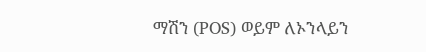ማሽን (POS) ወይም ለኦንላይን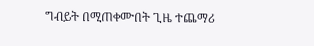ግብይት በሚጠቀሙበት ጊዜ ተጨማሪ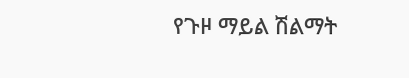የጉዞ ማይል ሽልማት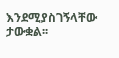እንደሚያስገኝላቸው ታውቋል፡፡